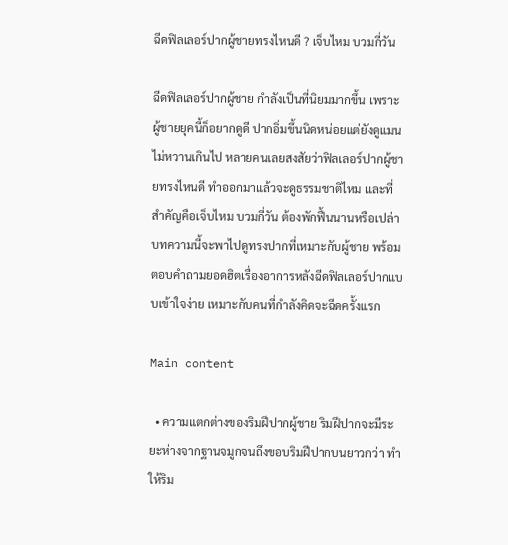ฉีดฟิลเลอร์ปากผู้ชายทรงไหนดี ? เจ็บไหม บวมกี่วัน

ฉีดฟิลเลอร์ปากผู้ชาย กำลังเป็นที่นิยมมากขึ้น เพราะผู้ชายยุคนี้ก็อยากดูดี ปากอิ่มขึ้นนิดหน่อยแต่ยังดูแมน ไม่หวานเกินไป หลายคนเลยสงสัยว่าฟิลเลอร์ปากผู้ชายทรงไหนดี ทำออกมาแล้วจะดูธรรมชาติไหม และที่สำคัญคือเจ็บไหม บวมกี่วัน ต้องพักฟื้นนานหรือเปล่า บทความนี้จะพาไปดูทรงปากที่เหมาะกับผู้ชาย พร้อมตอบคำถามยอดฮิตเรื่องอาการหลังฉีดฟิลเลอร์ปากแบบเข้าใจง่าย เหมาะกับคนที่กำลังคิดจะฉีดครั้งแรก

Main content

  • ความแตกต่างของริมฝีปากผู้ชาย ริมฝีปากจะมีระยะห่างจากฐานจมูกจนถึงขอบริมฝีปากบนยาวกว่า ทำให้ริม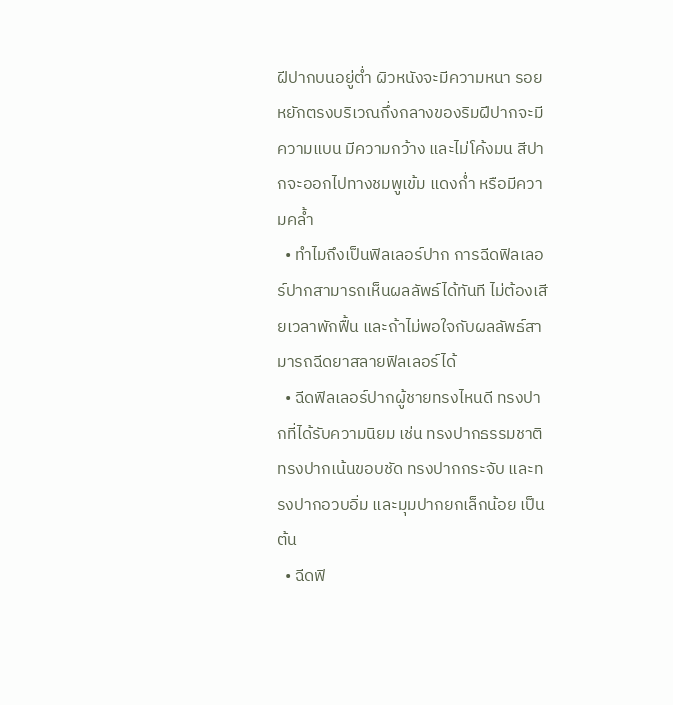ฝีปากบนอยู่ต่ำ ผิวหนังจะมีความหนา รอยหยักตรงบริเวณกึ่งกลางของริมฝีปากจะมีความแบน มีความกว้าง และไม่โค้งมน สีปากจะออกไปทางชมพูเข้ม แดงก่ำ หรือมีความคล้ำ
  • ทำไมถึงเป็นฟิลเลอร์ปาก การฉีดฟิลเลอร์ปากสามารถเห็นผลลัพธ์ได้ทันที ไม่ต้องเสียเวลาพักฟื้น และถ้าไม่พอใจกับผลลัพธ์สามารถฉีดยาสลายฟิลเลอร์ได้
  • ฉีดฟิลเลอร์ปากผู้ชายทรงไหนดี ทรงปากที่ได้รับความนิยม เช่น ทรงปากธรรมชาติ ทรงปากเน้นขอบชัด ทรงปากกระจับ และทรงปากอวบอิ่ม และมุมปากยกเล็กน้อย เป็นต้น
  • ฉีดฟิ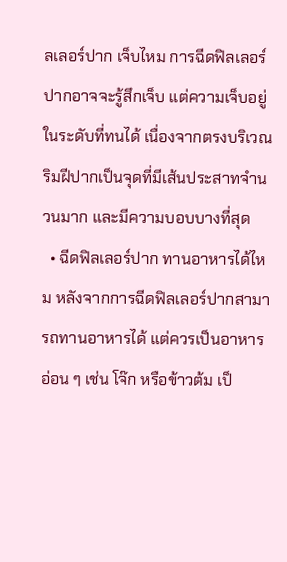ลเลอร์ปาก เจ็บไหม การฉีดฟิลเลอร์ปากอาจจะรู้สึกเจ็บ แต่ความเจ็บอยู่ในระดับที่ทนได้ เนื่องจากตรงบริเวณริมฝีปากเป็นจุดที่มีเส้นประสาทจำนวนมาก และมีความบอบบางที่สุด
  • ฉีดฟิลเลอร์ปาก ทานอาหารได้ไหม หลังจากการฉีดฟิลเลอร์ปากสามารถทานอาหารได้ แต่ควรเป็นอาหารอ่อน ๆ เช่น โจ๊ก หรือข้าวต้ม เป็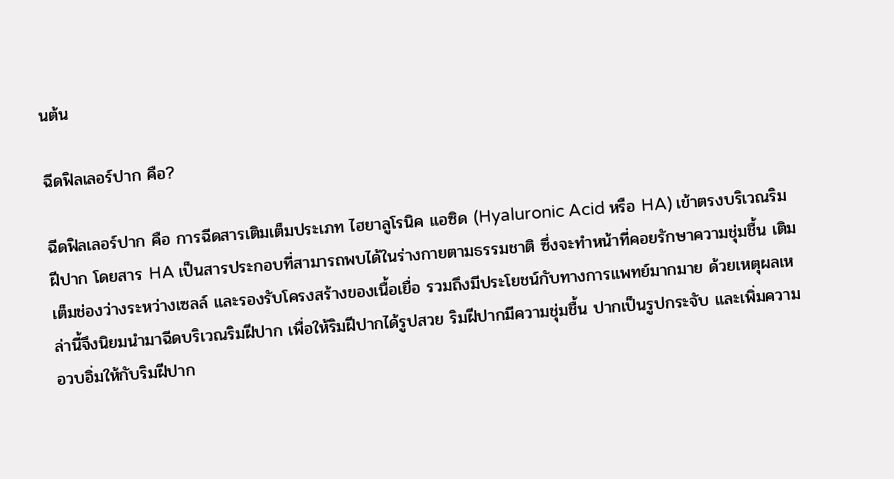นต้น

ฉีดฟิลเลอร์ปาก คือ?

ฉีดฟิลเลอร์ปาก คือ การฉีดสารเติมเต็มประเภท ไฮยาลูโรนิค แอซิด (Hyaluronic Acid หรือ HA) เข้าตรงบริเวณริมฝีปาก โดยสาร HA เป็นสารประกอบที่สามารถพบได้ในร่างกายตามธรรมชาติ ซึ่งจะทำหน้าที่คอยรักษาความชุ่มชื้น เติมเต็มช่องว่างระหว่างเซลล์ และรองรับโครงสร้างของเนื้อเยื่อ รวมถึงมีประโยชน์กับทางการแพทย์มากมาย ด้วยเหตุผลเหล่านี้จึงนิยมนำมาฉีดบริเวณริมฝีปาก เพื่อให้ริมฝีปากได้รูปสวย ริมฝีปากมีความชุ่มชื้น ปากเป็นรูปกระจับ และเพิ่มความอวบอิ่มให้กับริมฝีปาก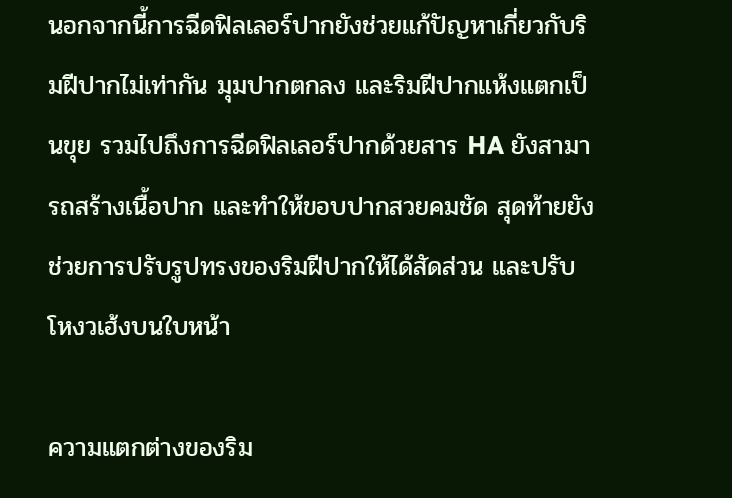นอกจากนี้การฉีดฟิลเลอร์ปากยังช่วยแก้ปัญหาเกี่ยวกับริมฝีปากไม่เท่ากัน มุมปากตกลง และริมฝีปากแห้งแตกเป็นขุย รวมไปถึงการฉีดฟิลเลอร์ปากด้วยสาร HA ยังสามารถสร้างเนื้อปาก และทำให้ขอบปากสวยคมชัด สุดท้ายยังช่วยการปรับรูปทรงของริมฝีปากให้ได้สัดส่วน และปรับโหงวเฮ้งบนใบหน้า

ความแตกต่างของริม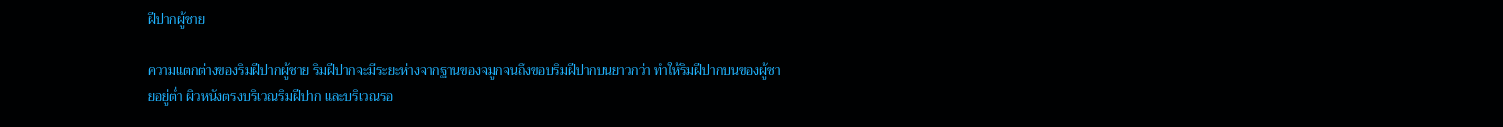ฝีปากผู้ชาย

ความแตกต่างของริมฝีปากผู้ชาย ริมฝีปากจะมีระยะห่างจากฐานของจมูกจนถึงขอบริมฝีปากบนยาวกว่า ทำให้ริมฝีปากบนของผู้ชายอยู่ต่ำ ผิวหนังตรงบริเวณริมฝีปาก และบริเวณรอ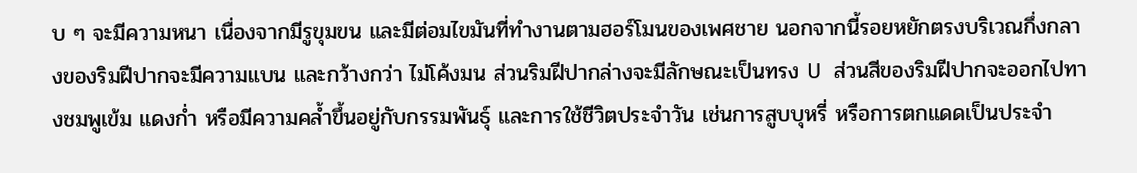บ ๆ จะมีความหนา เนื่องจากมีรูขุมขน และมีต่อมไขมันที่ทำงานตามฮอร์โมนของเพศชาย นอกจากนี้รอยหยักตรงบริเวณกึ่งกลางของริมฝีปากจะมีความแบน และกว้างกว่า ไม่โค้งมน ส่วนริมฝีปากล่างจะมีลักษณะเป็นทรง U  ส่วนสีของริมฝีปากจะออกไปทางชมพูเข้ม แดงก่ำ หรือมีความคล้ำขึ้นอยู่กับกรรมพันธุ์ และการใช้ชีวิตประจำวัน เช่นการสูบบุหรี่ หรือการตกแดดเป็นประจำ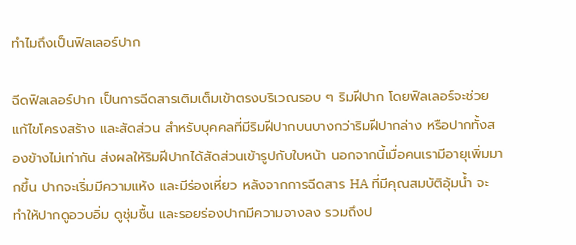ทำไมถึงเป็นฟิลเลอร์ปาก

ฉีดฟิลเลอร์ปาก เป็นการฉีดสารเติมเต็มเข้าตรงบริเวณรอบ ๆ ริมฝีปาก โดยฟิลเลอร์จะช่วยแก้ไขโครงสร้าง และสัดส่วน สำหรับบุคคลที่มีริมฝีปากบนบางกว่าริมฝีปากล่าง หรือปากทั้งสองข้างไม่เท่ากัน ส่งผลให้ริมฝีปากได้สัดส่วนเข้ารูปกับใบหน้า นอกจากนี้เมื่อคนเรามีอายุเพิ่มมากขึ้น ปากจะเริ่มมีความแห้ง และมีร่องเหี่ยว หลังจากการฉีดสาร HA ที่มีคุณสมบัติอุ้มน้ำ จะทำให้ปากดูอวบอิ่ม ดูชุ่มชื้น และรอยร่องปากมีความจางลง รวมถึงป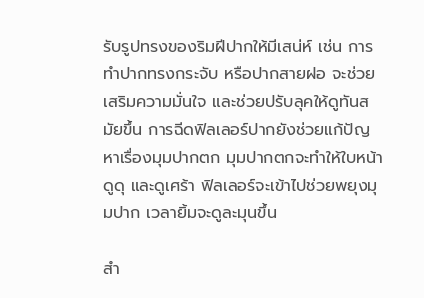รับรูปทรงของริมฝีปากให้มีเสน่ห์ เช่น การทำปากทรงกระจับ หรือปากสายฝอ จะช่วยเสริมความมั่นใจ และช่วยปรับลุคให้ดูทันสมัยขึ้น การฉีดฟิลเลอร์ปากยังช่วยแก้ปัญหาเรื่องมุมปากตก มุมปากตกจะทำให้ใบหน้าดูดุ และดูเศร้า ฟิลเลอร์จะเข้าไปช่วยพยุงมุมปาก เวลายิ้มจะดูละมุนขึ้น

สำ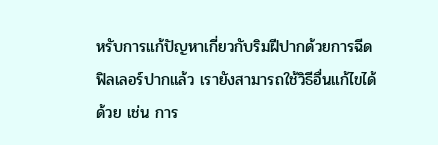หรับการแก้ปัญหาเกี่ยวกับริมฝีปากด้วยการฉีดฟิลเลอร์ปากแล้ว เรายังสามารถใช้วิธีอื่นแก้ไขได้ด้วย เช่น การ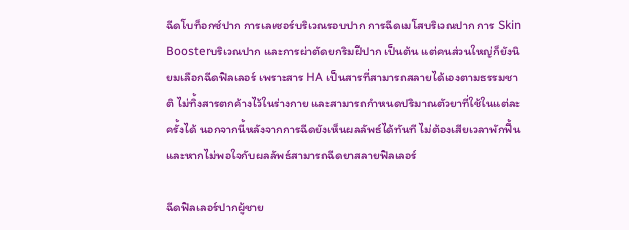ฉีดโบท็อกซ์ปาก การเลเซอร์บริเวณรอบปาก การฉีดเมโสบริเวณปาก การ Skin Boosterบริเวณปาก และการผ่าตัดยกริมฝีปาก เป็นต้น แต่คนส่วนใหญ่ก็ยังนิยมเลือกฉีดฟิลเลอร์ เพราะสาร HA เป็นสารที่สามารถสลายได้เองตามธรรมชาติ ไม่ทิ้งสารตกค้างไว้ในร่างกาย และสามารถกำหนดปริมาณตัวยาที่ใช้ในแต่ละครั้งได้ นอกจากนี้หลังจากการฉีดยังเห็นผลลัพธ์ได้ทันที ไม่ต้องเสียเวลาพักฟื้น และหากไม่พอใจกับผลลัพธ์สามารถฉีดยาสลายฟิลเลอร์

ฉีดฟิลเลอร์ปากผู้ชาย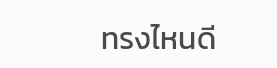ทรงไหนดี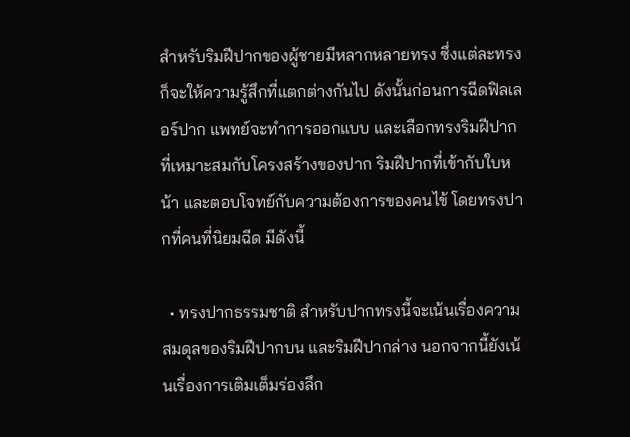สำหรับริมฝีปากของผู้ชายมีหลากหลายทรง ซึ่งแต่ละทรงก็จะให้ความรู้สึกที่แตกต่างกันไป ดังนั้นก่อนการฉีดฟิลเลอร์ปาก แพทย์จะทำการออกแบบ และเลือกทรงริมฝีปากที่เหมาะสมกับโครงสร้างของปาก ริมฝีปากที่เข้ากับใบหน้า และตอบโจทย์กับความต้องการของคนไข้ โดยทรงปากที่คนที่นิยมฉีด มีดังนี้

  • ทรงปากธรรมชาติ สำหรับปากทรงนี้จะเน้นเรื่องความสมดุลของริมฝีปากบน และริมฝีปากล่าง นอกจากนี้ยังเน้นเรื่องการเติมเต็มร่องลึก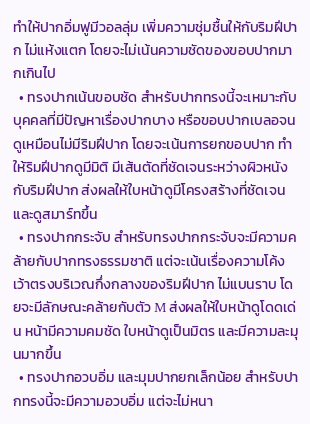ทำให้ปากอิ่มฟูมีวอลลุ่ม เพิ่มความชุ่มชื้นให้กับริมฝีปาก ไม่แห้งแตก โดยจะไม่เน้นความชัดของขอบปากมากเกินไป
  • ทรงปากเน้นขอบชัด สำหรับปากทรงนี้จะเหมาะกับบุคคลที่มีปัญหาเรื่องปากบาง หรือขอบปากเบลอจนดูเหมือนไม่มีริมฝีปาก โดยจะเน้นการยกขอบปาก ทำให้ริมฝีปากดูมีมิติ มีเส้นตัดที่ชัดเจนระหว่างผิวหนัง กับริมฝีปาก ส่งผลให้ใบหน้าดูมีโครงสร้างที่ชัดเจน และดูสมาร์ทขึ้น
  • ทรงปากกระจับ สำหรับทรงปากกระจับจะมีความคล้ายกับปากทรงธรรมชาติ แต่จะเน้นเรื่องความโค้งเว้าตรงบริเวณกึ่งกลางของริมฝีปาก ไม่แบนราบ โดยจะมีลักษณะคล้ายกับตัว M ส่งผลให้ใบหน้าดูโดดเด่น หน้ามีความคมชัด ใบหน้าดูเป็นมิตร และมีความละมุนมากขึ้น
  • ทรงปากอวบอิ่ม และมุมปากยกเล็กน้อย สำหรับปากทรงนี้จะมีความอวบอิ่ม แต่จะไม่หนา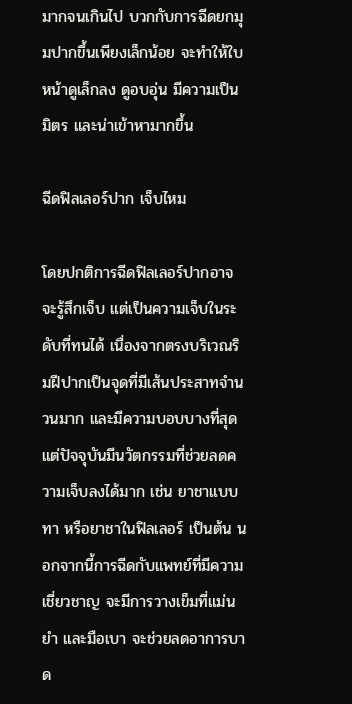มากจนเกินไป บวกกับการฉีดยกมุมปากขึ้นเพียงเล็กน้อย จะทำให้ใบหน้าดูเล็กลง ดูอบอุ่น มีความเป็นมิตร และน่าเข้าหามากขึ้น

ฉีดฟิลเลอร์ปาก เจ็บไหม

โดยปกติการฉีดฟิลเลอร์ปากอาจจะรู้สึกเจ็บ แต่เป็นความเจ็บในระดับที่ทนได้ เนื่องจากตรงบริเวณริมฝีปากเป็นจุดที่มีเส้นประสาทจำนวนมาก และมีความบอบบางที่สุด แต่ปัจจุบันมีนวัตกรรมที่ช่วยลดความเจ็บลงได้มาก เช่น ยาชาแบบทา หรือยาชาในฟิลเลอร์ เป็นต้น นอกจากนี้การฉีดกับแพทย์ที่มีความเชี่ยวชาญ จะมีการวางเข็มที่แม่นยำ และมือเบา จะช่วยลดอาการบาด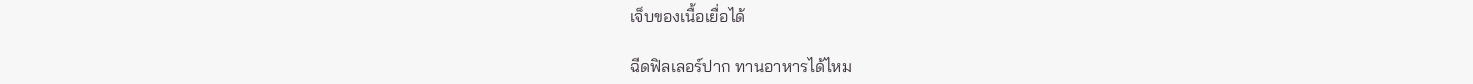เจ็บของเนื้อเยื่อได้

ฉีดฟิลเลอร์ปาก ทานอาหารได้ไหม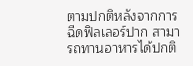ตามปกติหลังจากการฉีดฟิลเลอร์ปาก สามารถทานอาหารได้ปกติ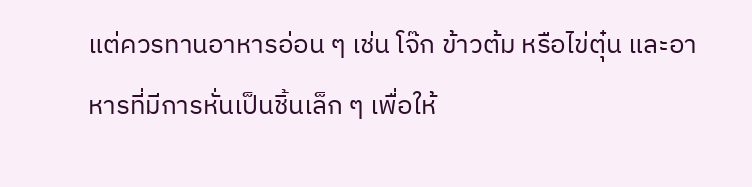แต่ควรทานอาหารอ่อน ๆ เช่น โจ๊ก ข้าวต้ม หรือไข่ตุ๋น และอาหารที่มีการหั่นเป็นชิ้นเล็ก ๆ เพื่อให้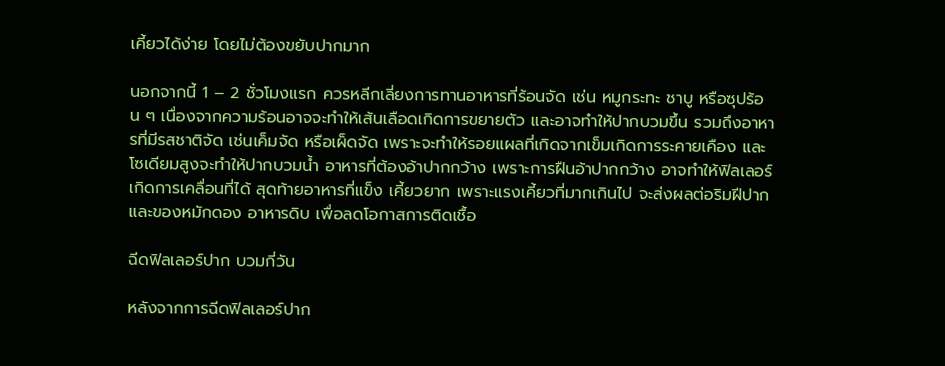เคี้ยวได้ง่าย โดยไม่ต้องขยับปากมาก

นอกจากนี้ 1 – 2 ชั่วโมงแรก ควรหลีกเลี่ยงการทานอาหารที่ร้อนจัด เช่น หมูกระทะ ชาบู หรือซุปร้อน ๆ เนื่องจากความร้อนอาจจะทำให้เส้นเลือดเกิดการขยายตัว และอาจทำให้ปากบวมขึ้น รวมถึงอาหารที่มีรสชาติจัด เช่นเค็มจัด หรือเผ็ดจัด เพราะจะทำให้รอยแผลที่เกิดจากเข็มเกิดการระคายเคือง และโซเดียมสูงจะทำให้ปากบวมน้ำ อาหารที่ต้องอ้าปากกว้าง เพราะการฝืนอ้าปากกว้าง อาจทำให้ฟิลเลอร์เกิดการเคลื่อนที่ได้ สุดท้ายอาหารที่แข็ง เคี้ยวยาก เพราะแรงเคี้ยวที่มากเกินไป จะส่งผลต่อริมฝีปาก และของหมักดอง อาหารดิบ เพื่อลดโอกาสการติดเชื้อ

ฉีดฟิลเลอร์ปาก บวมกี่วัน

หลังจากการฉีดฟิลเลอร์ปาก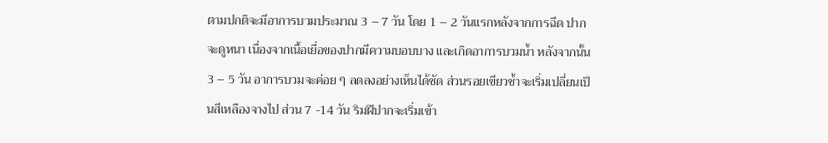ตามปกติจะมีอาการบวมประมาณ 3 – 7 วัน โดย 1 – 2 วันแรกหลังจากการฉีด ปากจะดูหนา เนื่องจากเนื้อเยื่อของปากมีความบอบบาง และเกิดอาการบวมน้ำ หลังจากนั้น 3 – 5 วัน อาการบวมจะค่อย ๆ ลดลงอย่างเห็นได้ชัด ส่วนรอยเขียวช้ำจะเริ่มเปลี่ยนเป็นสีเหลืองจางไป ส่วน 7 -14 วัน ริมฝีปากจะเริ่มเข้า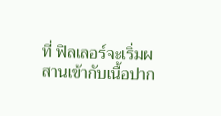ที่ ฟิลเลอร์จะเริ่มผสานเข้ากับเนื้อปาก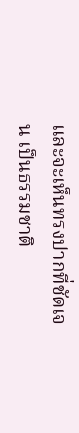และจะเห็นทรงปากที่ชัดเจน เป็นธรรมชาติ